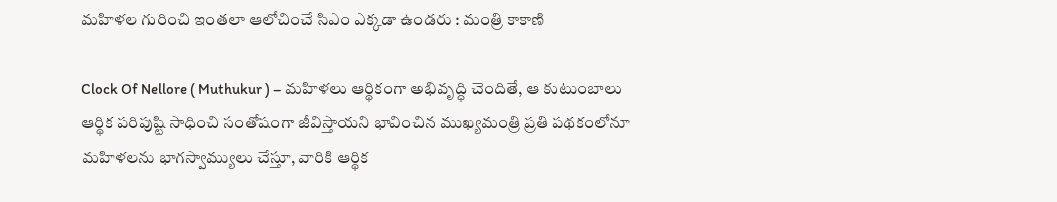మహిళల గురించి ఇంతలా ఆలోచించే సిఎం ఎక్కడా ఉండరు : మంత్రి కాకాణి

Clock Of Nellore ( Muthukur ) – మహిళలు ఆర్థికంగా అభివృద్ధి చెందితే, ఆ కుటుంబాలు ఆర్థిక పరిపుష్టి సాధించి సంతోషంగా జీవిస్తాయని భావించిన ముఖ్యమంత్రి ప్రతి పథకంలోనూ మహిళలను భాగస్వామ్యులు చేస్తూ, వారికి ఆర్థిక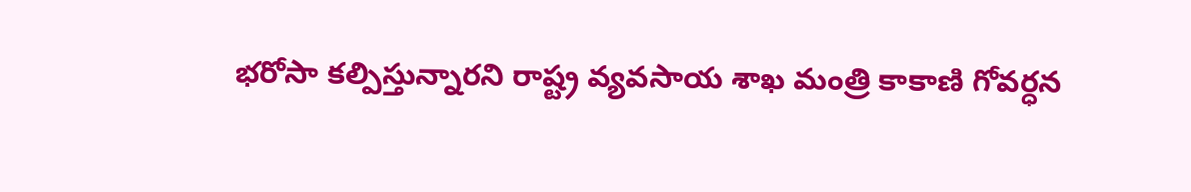భరోసా కల్పిస్తున్నారని రాష్ట్ర వ్యవసాయ శాఖ మంత్రి కాకాణి గోవర్ధన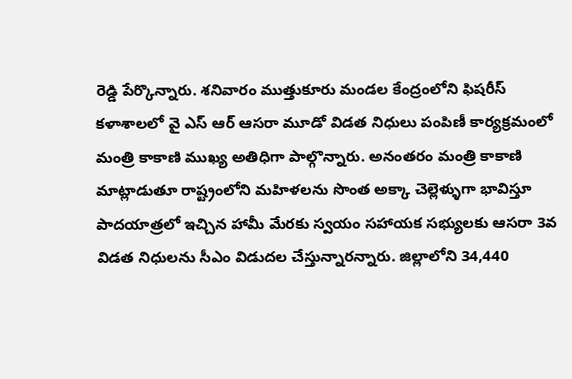రెడ్డి పేర్కొన్నారు. శనివారం ముత్తుకూరు మండల కేంద్రంలోని ఫిషరీస్ కళాశాలలో వై ఎస్ ఆర్ ఆసరా మూడో విడత నిధులు పంపిణీ కార్యక్రమంలో మంత్రి కాకాణి ముఖ్య అతిధిగా పాల్గొన్నారు. అనంతరం మంత్రి కాకాణి మాట్లాడుతూ రాష్ట్రంలోని మహిళలను సొంత అక్కా చెల్లెళ్ళుగా భావిస్తూ పాదయాత్రలో ఇచ్చిన హామీ మేరకు స్వయం సహాయక సభ్యులకు ఆసరా 3వ విడత నిధులను సీఎం విడుదల చేస్తున్నారన్నారు. జిల్లాలోని 34,440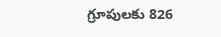గ్రూపులకు 826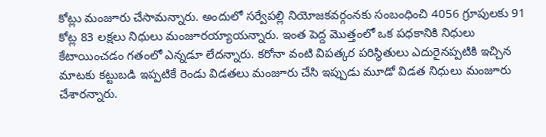కోట్లు మంజూరు చేసామన్నారు. అందులో సర్వేపల్లి నియోజకవర్గంనకు సంబంధించి 4056 గ్రూపులకు 91 కోట్ల 83 లక్షలు నిధులు మంజూరయ్యాయన్నారు. ఇంత పెద్ద మొత్తంలో ఒక పధకానికి నిధులు కేటాయించడం గతంలో ఎన్నడూ లేదన్నారు. కరోనా వంటి విపత్కర పరిస్థితులు ఎదురైనప్పటికి ఇచ్చిన మాటకు కట్టుబడి ఇప్పటికే రెండు విడతలు మంజూరు చేసి ఇప్పుడు మూడో విడత నిధులు మంజూరు చేశారన్నారు.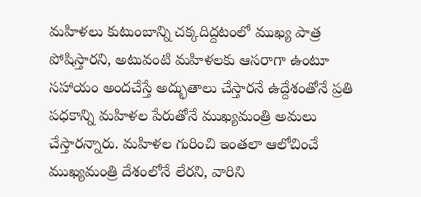మహిళలు కుటుంబాన్ని చక్కదిద్దటంలో ముఖ్య పాత్ర పోషిస్తారని, అటువంటి మహిళలకు ఆసరాగా ఉంటూ సహాయం అందచేస్తే అద్భుతాలు చేస్తారనే ఉద్దేశంతోనే ప్రతి పధకాన్ని మహిళల పేరుతోనే ముఖ్యమంత్రి అమలు చేస్తారన్నారు. మహిళల గురించి ఇంతలా ఆలోచించే ముఖ్యమంత్రి దేశంలోనే లేరని, వారిని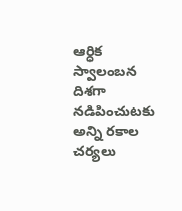ఆర్ధిక స్వాలంబన దిశగా నడిపించుటకు అన్ని రకాల చర్యలు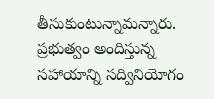తీసుకుంటున్నామన్నారు. ప్రభుత్వం అందిస్తున్న సహాయాన్ని సద్వినియోగం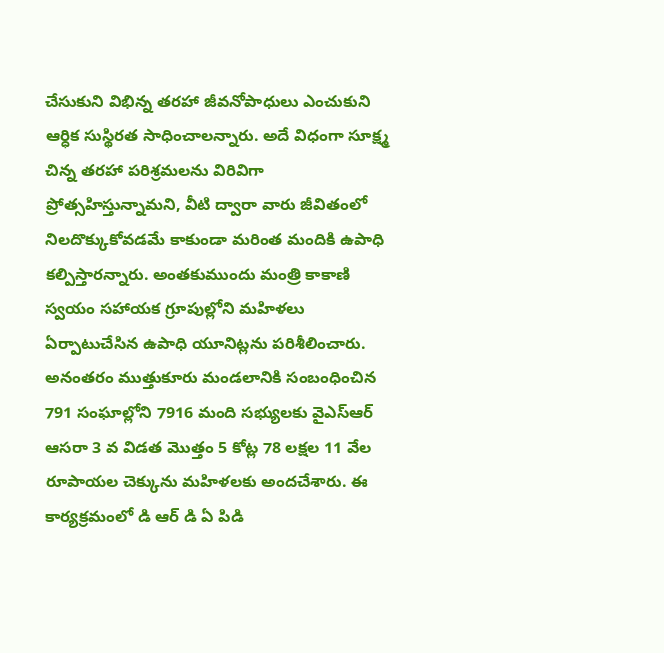చేసుకుని విభిన్న తరహా జీవనోపాధులు ఎంచుకుని ఆర్ధిక సుస్థిరత సాధించాలన్నారు. అదే విధంగా సూక్ష్మ చిన్న తరహా పరిశ్రమలను విరివిగా ప్రోత్సహిస్తున్నామని, వీటి ద్వారా వారు జీవితంలో నిలదొక్కుకోవడమే కాకుండా మరింత మందికి ఉపాధి కల్పిస్తారన్నారు. అంతకుముందు మంత్రి కాకాణి స్వయం సహాయక గ్రూపుల్లోని మహిళలు ఏర్పాటుచేసిన ఉపాధి యూనిట్లను పరిశీలించారు. అనంతరం ముత్తుకూరు మండలానికి సంబంధించిన 791 సంఘాల్లోని 7916 మంది సభ్యులకు వైఎస్ఆర్ ఆసరా 3 వ విడత మొత్తం 5 కోట్ల 78 లక్షల 11 వేల రూపాయల చెక్కును మహిళలకు అందచేశారు. ఈ కార్యక్రమంలో డి ఆర్ డి ఏ పిడి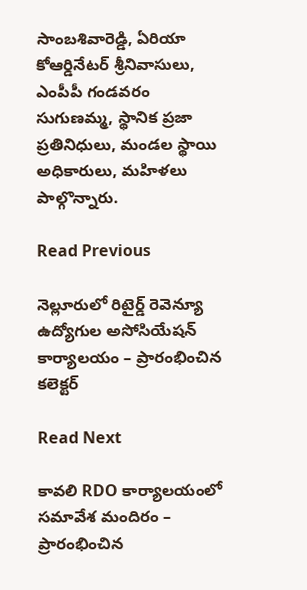సాంబశివారెడ్డి, ఏరియా కోఆర్డినేటర్ శ్రీనివాసులు, ఎంపీపీ గండవరం సుగుణమ్మ, స్థానిక ప్రజా ప్రతినిధులు, మండల స్థాయి అధికారులు, మహిళలు పాల్గొన్నారు.

Read Previous

నెల్లూరులో రిటైర్డ్ రెవెన్యూ ఉద్యోగుల అసోసియేషన్ కార్యాలయం – ప్రారంభించిన కలెక్టర్

Read Next

కావలి RDO కార్యాలయంలో సమావేశ మందిరం – ప్రారంభించిన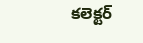కలెక్టర్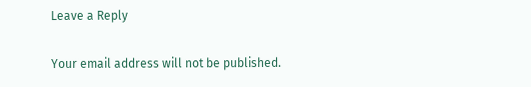Leave a Reply

Your email address will not be published.